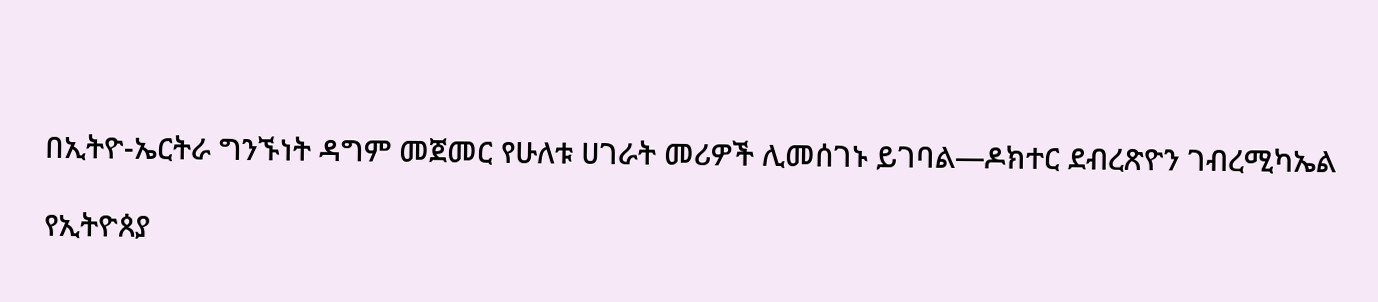በኢትዮ-ኤርትራ ግንኙነት ዳግም መጀመር የሁለቱ ሀገራት መሪዎች ሊመሰገኑ ይገባል—ዶክተር ደብረጽዮን ገብረሚካኤል

የኢትዮጰያ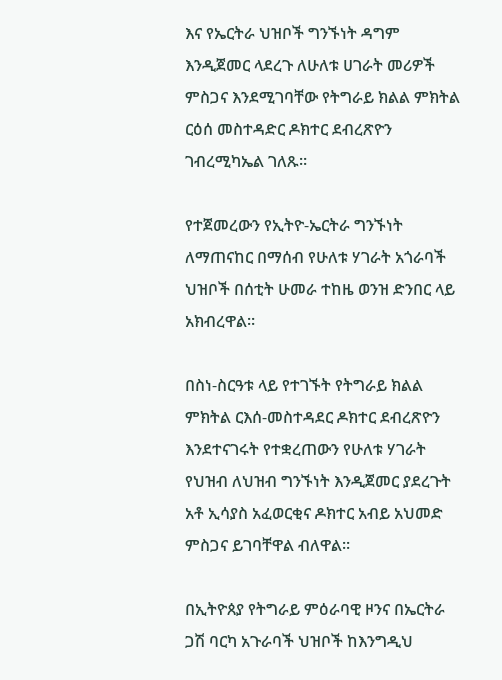እና የኤርትራ ህዝቦች ግንኙነት ዳግም እንዲጀመር ላደረጉ ለሁለቱ ሀገራት መሪዎች ምስጋና እንደሚገባቸው የትግራይ ክልል ምክትል ርዕሰ መስተዳድር ዶክተር ደብረጽዮን ገብረሚካኤል ገለጹ።

የተጀመረውን የኢትዮ-ኤርትራ ግንኙነት ለማጠናከር በማሰብ የሁለቱ ሃገራት አጎራባች ህዝቦች በሰቲት ሁመራ ተከዜ ወንዝ ድንበር ላይ አክብረዋል።

በስነ-ስርዓቱ ላይ የተገኙት የትግራይ ክልል ምክትል ርእሰ-መስተዳደር ዶክተር ደብረጽዮን እንደተናገሩት የተቋረጠውን የሁለቱ ሃገራት የህዝብ ለህዝብ ግንኙነት እንዲጀመር ያደረጉት አቶ ኢሳያስ አፈወርቂና ዶክተር አብይ አህመድ ምስጋና ይገባቸዋል ብለዋል።

በኢትዮጰያ የትግራይ ምዕራባዊ ዞንና በኤርትራ ጋሽ ባርካ አጉራባች ህዝቦች ከእንግዲህ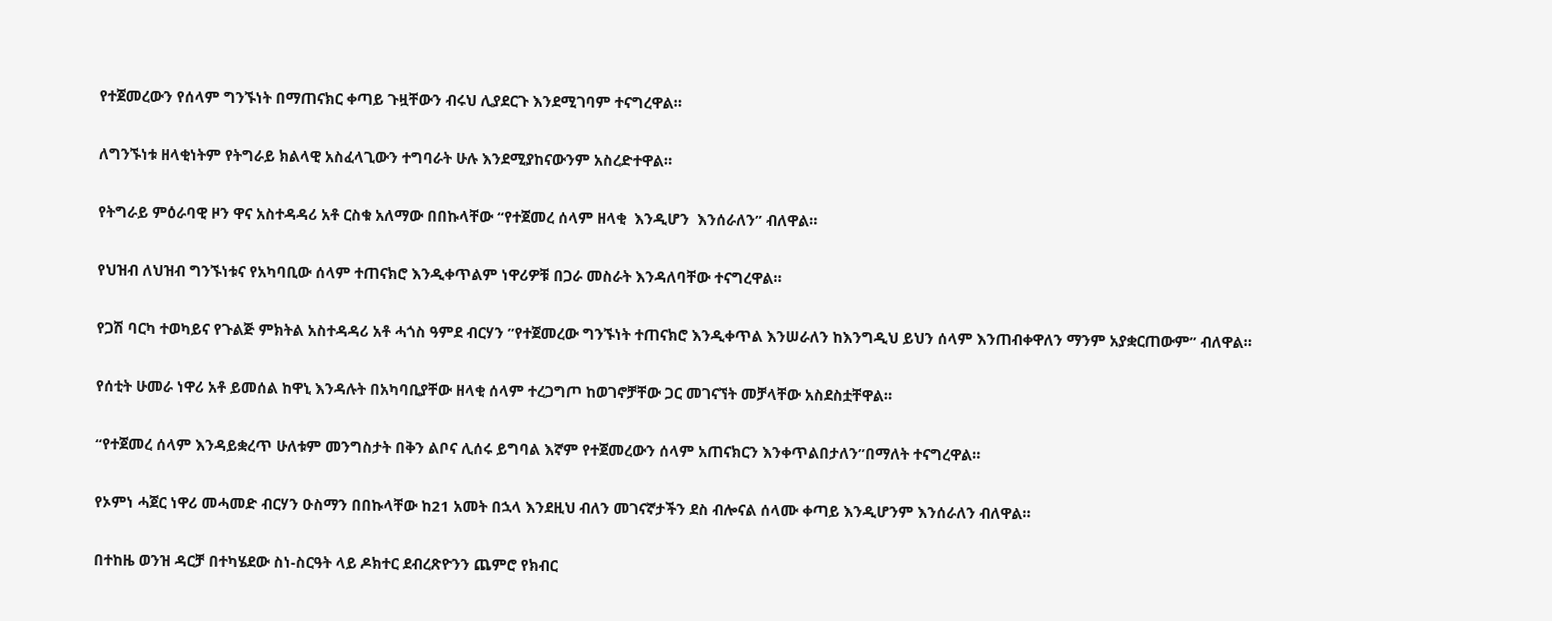የተጀመረውን የሰላም ግንኙነት በማጠናክር ቀጣይ ጉዟቸውን ብሩህ ሊያደርጉ እንደሚገባም ተናግረዋል።

ለግንኙነቱ ዘላቂነትም የትግራይ ክልላዊ አስፈላጊውን ተግባራት ሁሉ እንደሚያከናውንም አስረድተዋል።

የትግራይ ምዕራባዊ ዞን ዋና አስተዳዳሪ አቶ ርስቁ አለማው በበኩላቸው “የተጀመረ ሰላም ዘላቂ  እንዲሆን  እንሰራለን” ብለዋል።

የህዝብ ለህዝብ ግንኙነቱና የአካባቢው ሰላም ተጠናክሮ እንዲቀጥልም ነዋሪዎቹ በጋራ መስራት እንዳለባቸው ተናግረዋል።

የጋሽ ባርካ ተወካይና የጉልጅ ምክትል አስተዳዳሪ አቶ ሓጎስ ዓምደ ብርሃን ”የተጀመረው ግንኙነት ተጠናክሮ እንዲቀጥል እንሠራለን ከእንግዲህ ይህን ሰላም እንጠብቀዋለን ማንም አያቋርጠውም” ብለዋል።

የሰቲት ሁመራ ነዋሪ አቶ ይመሰል ከዋኒ እንዳሉት በአካባቢያቸው ዘላቂ ሰላም ተረጋግጦ ከወገኖቻቸው ጋር መገናኘት መቻላቸው አስደስቷቸዋል።

“የተጀመረ ሰላም እንዳይቋረጥ ሁለቱም መንግስታት በቅን ልቦና ሊሰሩ ይግባል እኛም የተጀመረውን ሰላም አጠናክርን እንቀጥልበታለን”በማለት ተናግረዋል።

የኦምነ ሓጀር ነዋሪ መሓመድ ብርሃን ዑስማን በበኩላቸው ከ21 አመት በኋላ እንደዚህ ብለን መገናኛታችን ደስ ብሎናል ሰላሙ ቀጣይ እንዲሆንም እንሰራለን ብለዋል።

በተከዜ ወንዝ ዳርቻ በተካሄደው ስነ-ስርዓት ላይ ዶክተር ደብረጽዮንን ጨምሮ የክብር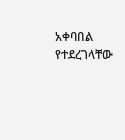አቀባበል የተደረገላቸው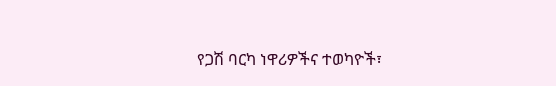የጋሽ ባርካ ነዋሪዎችና ተወካዮች፣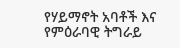የሃይማኖት አባቶች እና የምዕራባዊ ትግራይ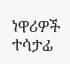ነዋሪዎች ተሳታፊ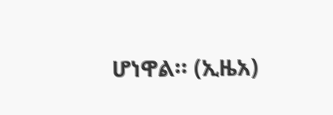ሆነዋል። (ኢዜአ)